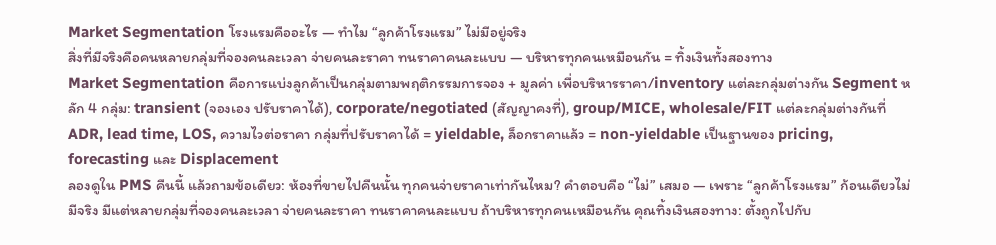Market Segmentation โรงแรมคืออะไร — ทำไม “ลูกค้าโรงแรม” ไม่มีอยู่จริง
สิ่งที่มีจริงคือคนหลายกลุ่มที่จองคนละเวลา จ่ายคนละราคา ทนราคาคนละแบบ — บริหารทุกคนเหมือนกัน = ทิ้งเงินทั้งสองทาง
Market Segmentation คือการแบ่งลูกค้าเป็นกลุ่มตามพฤติกรรมการจอง + มูลค่า เพื่อบริหารราคา/inventory แต่ละกลุ่มต่างกัน Segment หลัก 4 กลุ่ม: transient (จองเอง ปรับราคาได้), corporate/negotiated (สัญญาคงที่), group/MICE, wholesale/FIT แต่ละกลุ่มต่างกันที่ ADR, lead time, LOS, ความไวต่อราคา กลุ่มที่ปรับราคาได้ = yieldable, ล็อกราคาแล้ว = non-yieldable เป็นฐานของ pricing, forecasting และ Displacement
ลองดูใน PMS คืนนี้ แล้วถามข้อเดียว: ห้องที่ขายไปคืนนั้น ทุกคนจ่ายราคาเท่ากันไหม? คำตอบคือ “ไม่” เสมอ — เพราะ “ลูกค้าโรงแรม” ก้อนเดียวไม่มีจริง มีแต่หลายกลุ่มที่จองคนละเวลา จ่ายคนละราคา ทนราคาคนละแบบ ถ้าบริหารทุกคนเหมือนกัน คุณทิ้งเงินสองทาง: ตั้งถูกไปกับ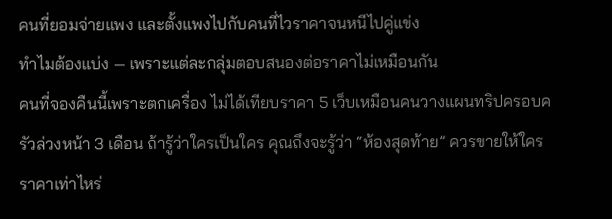คนที่ยอมจ่ายแพง และตั้งแพงไปกับคนที่ไวราคาจนหนีไปคู่แข่ง
ทำไมต้องแบ่ง — เพราะแต่ละกลุ่มตอบสนองต่อราคาไม่เหมือนกัน
คนที่จองคืนนี้เพราะตกเครื่อง ไม่ได้เทียบราคา 5 เว็บเหมือนคนวางแผนทริปครอบครัวล่วงหน้า 3 เดือน ถ้ารู้ว่าใครเป็นใคร คุณถึงจะรู้ว่า “ห้องสุดท้าย” ควรขายให้ใคร ราคาเท่าไหร่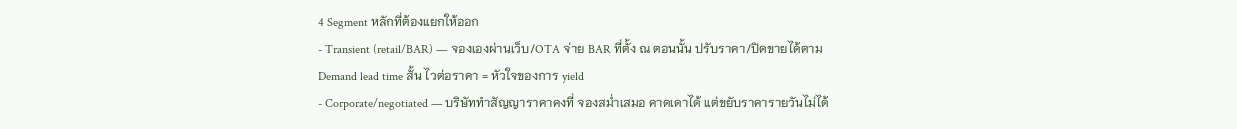4 Segment หลักที่ต้องแยกให้ออก
- Transient (retail/BAR) — จองเองผ่านเว็บ/OTA จ่าย BAR ที่ตั้ง ณ ตอนนั้น ปรับราคา/ปิดขายได้ตาม Demand lead time สั้น ไวต่อราคา = หัวใจของการ yield
- Corporate/negotiated — บริษัททำสัญญาราคาคงที่ จองสม่ำเสมอ คาดเดาได้ แต่ขยับราคารายวันไม่ได้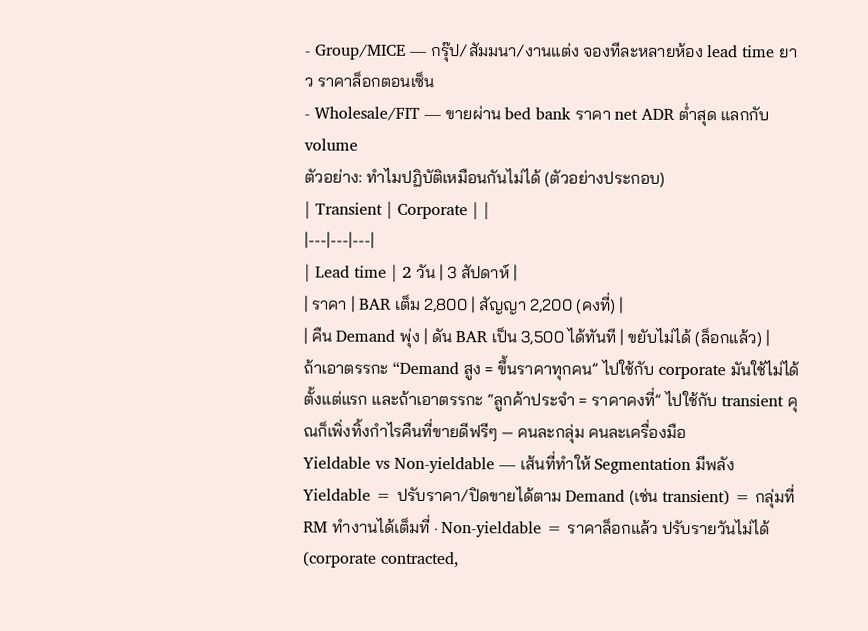- Group/MICE — กรุ๊ป/สัมมนา/งานแต่ง จองทีละหลายห้อง lead time ยาว ราคาล็อกตอนเซ็น
- Wholesale/FIT — ขายผ่าน bed bank ราคา net ADR ต่ำสุด แลกกับ volume
ตัวอย่าง: ทำไมปฏิบัติเหมือนกันไม่ได้ (ตัวอย่างประกอบ)
| Transient | Corporate | |
|---|---|---|
| Lead time | 2 วัน | 3 สัปดาห์ |
| ราคา | BAR เต็ม 2,800 | สัญญา 2,200 (คงที่) |
| คืน Demand พุ่ง | ดัน BAR เป็น 3,500 ได้ทันที | ขยับไม่ได้ (ล็อกแล้ว) |
ถ้าเอาตรรกะ “Demand สูง = ขึ้นราคาทุกคน” ไปใช้กับ corporate มันใช้ไม่ได้ตั้งแต่แรก และถ้าเอาตรรกะ “ลูกค้าประจำ = ราคาคงที่” ไปใช้กับ transient คุณก็เพิ่งทิ้งกำไรคืนที่ขายดีฟรีๆ — คนละกลุ่ม คนละเครื่องมือ
Yieldable vs Non-yieldable — เส้นที่ทำให้ Segmentation มีพลัง
Yieldable = ปรับราคา/ปิดขายได้ตาม Demand (เช่น transient) = กลุ่มที่ RM ทำงานได้เต็มที่ · Non-yieldable = ราคาล็อกแล้ว ปรับรายวันไม่ได้ (corporate contracted,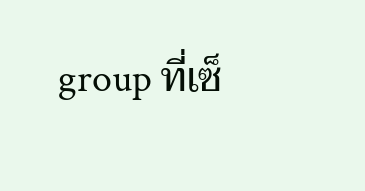group ที่เซ็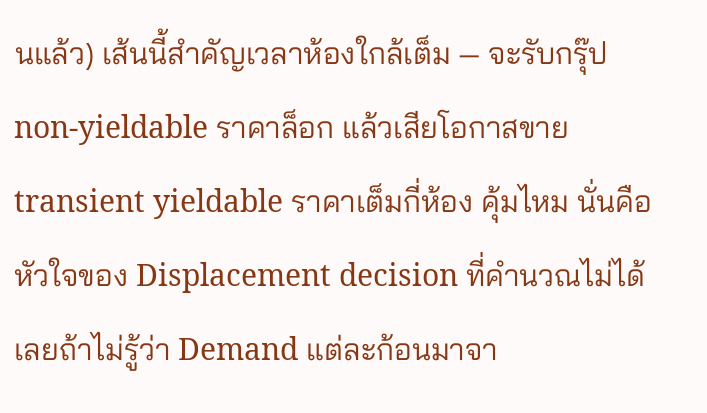นแล้ว) เส้นนี้สำคัญเวลาห้องใกล้เต็ม — จะรับกรุ๊ป non-yieldable ราคาล็อก แล้วเสียโอกาสขาย transient yieldable ราคาเต็มกี่ห้อง คุ้มไหม นั่นคือหัวใจของ Displacement decision ที่คำนวณไม่ได้เลยถ้าไม่รู้ว่า Demand แต่ละก้อนมาจา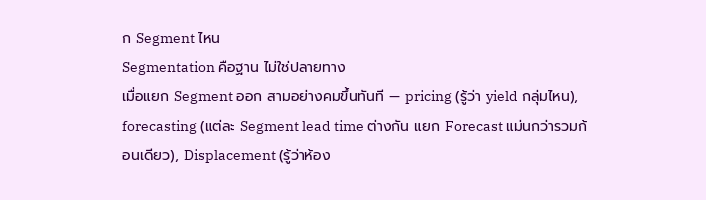ก Segment ไหน
Segmentation คือฐาน ไม่ใช่ปลายทาง
เมื่อแยก Segment ออก สามอย่างคมขึ้นทันที — pricing (รู้ว่า yield กลุ่มไหน), forecasting (แต่ละ Segment lead time ต่างกัน แยก Forecast แม่นกว่ารวมก้อนเดียว), Displacement (รู้ว่าห้อง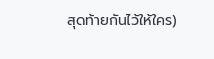สุดท้ายกันไว้ให้ใคร)